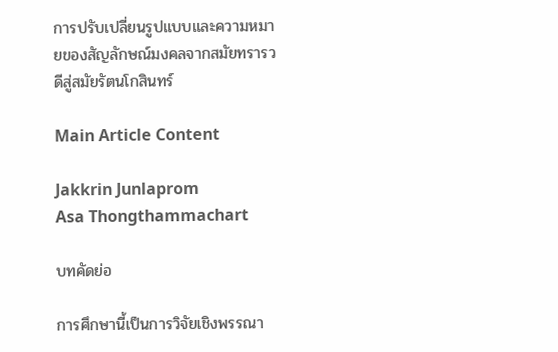การปรับเปลี่ยนรูปแบบและความหมายของสัญลักษณ์มงคลจากสมัยทรารวดีสู่สมัยรัตนโกสินทร์

Main Article Content

Jakkrin Junlaprom
Asa Thongthammachart

บทคัดย่อ

การศึกษานี้เป็นการวิจัยเชิงพรรณา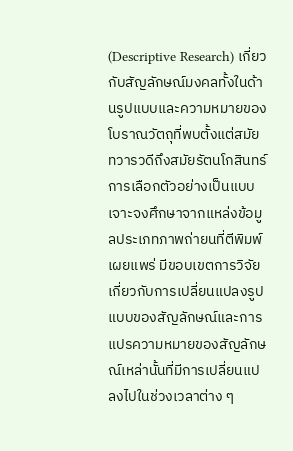(Descriptive Research) เกี่ยวกับสัญลักษณ์มงคลทั้งในด้านรูปแบบและความหมายของโบราณวัตถุที่พบตั้งแต่สมัยทวารวดีถึงสมัยรัตนโกสินทร์ การเลือกตัวอย่างเป็นแบบเจาะจงศึกษาจากแหล่งข้อมูลประเภทภาพถ่ายนที่ตีพิมพ์เผยแพร่ มีขอบเขตการวิจัยเกี่ยวกับการเปลี่ยนแปลงรูปแบบของสัญลักษณ์และการแปรความหมายของสัญลักษณ์เหล่านั้นที่มีการเปลี่ยนแปลงไปในช่วงเวลาต่าง ๆ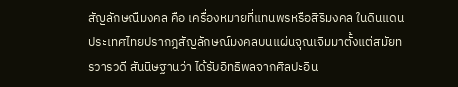สัญลักษณืมงคล คือ เครื่องหมายที่แทนพรหรือสิริมงคล ในดินแดนประเทศไทยปรากฎสัญลักษณ์มงคลบนแผ่นจุณเจิมมาตั้งแต่สมัยทรวารวดี สันนิษฐานว่า ได้รับอิทธิพลจากศิลปะอิน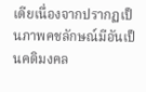เดียเนื่องจากปรากฏเป็นภาพคชลักษณ์มีอันเป็นคติมงคล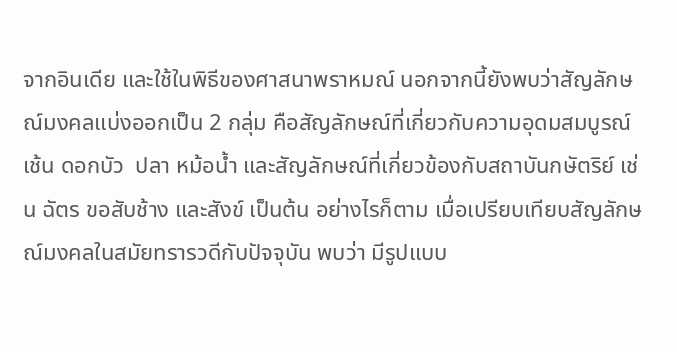จากอินเดีย และใช้ในพิธีของศาสนาพราหมณ์ นอกจากนี้ยังพบว่าสัญลักษณ์มงคลแบ่งออกเป็น 2 กลุ่ม คือสัญลักษณ์ที่เกี่ยวกับความอุดมสมบูรณ์ เช้น ดอกบัว  ปลา หม้อน้ำ และสัญลักษณ์ที่เกี่ยวข้องกับสถาบันกษัตริย์ เช่น ฉัตร ขอสับช้าง และสังข์ เป็นต้น อย่างไรก็ตาม เมื่อเปรียบเทียบสัญลักษณ์มงคลในสมัยทรารวดีกับปัจจุบัน พบว่า มีรูปแบบ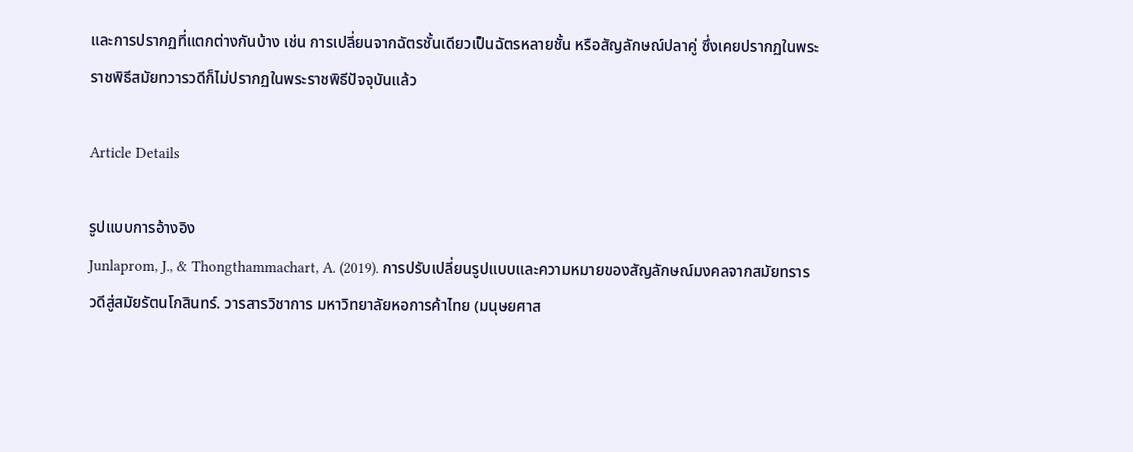และการปรากฏที่แตกต่างกันบ้าง เช่น การเปลี่ยนจากฉัตรชั้นเดียวเป็นฉัตรหลายชั้น หรือสัญลักษณ์ปลาคู่ ซึ่งเคยปรากฏในพระราชพิธีสมัยทวารวดีก็ไม่ปรากฏในพระราชพิธีปัจจุบันแล้ว

Article Details

รูปแบบการอ้างอิง
Junlaprom, J., & Thongthammachart, A. (2019). การปรับเปลี่ยนรูปแบบและความหมายของสัญลักษณ์มงคลจากสมัยทรารวดีสู่สมัยรัตนโกสินทร์. วารสารวิชาการ มหาวิทยาลัยหอการค้าไทย (มนุษยศาส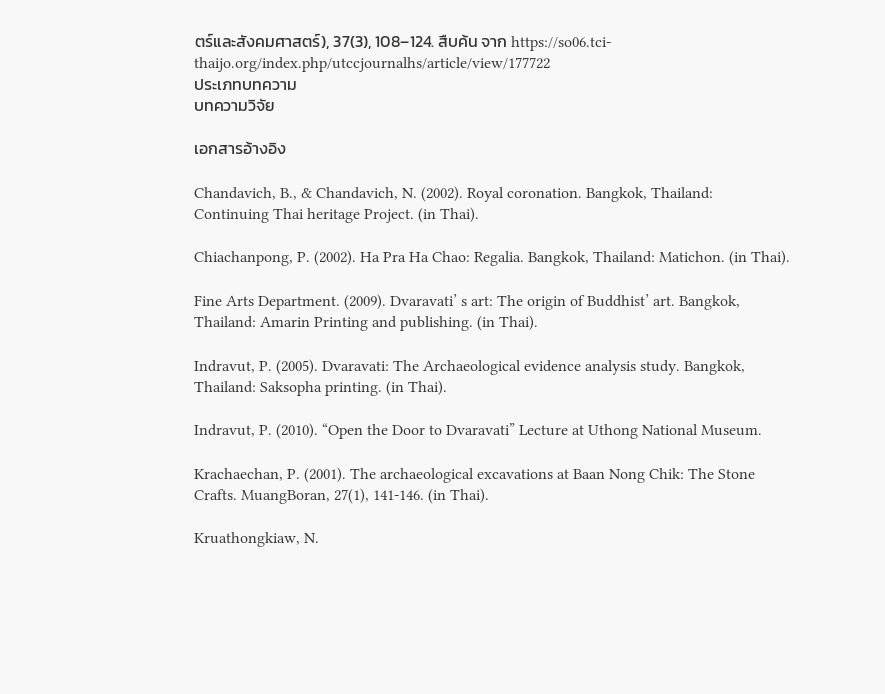ตร์และสังคมศาสตร์), 37(3), 108–124. สืบค้น จาก https://so06.tci-thaijo.org/index.php/utccjournalhs/article/view/177722
ประเภทบทความ
บทความวิจัย

เอกสารอ้างอิง

Chandavich, B., & Chandavich, N. (2002). Royal coronation. Bangkok, Thailand: Continuing Thai heritage Project. (in Thai).

Chiachanpong, P. (2002). Ha Pra Ha Chao: Regalia. Bangkok, Thailand: Matichon. (in Thai).

Fine Arts Department. (2009). Dvaravati’ s art: The origin of Buddhist’ art. Bangkok, Thailand: Amarin Printing and publishing. (in Thai).

Indravut, P. (2005). Dvaravati: The Archaeological evidence analysis study. Bangkok, Thailand: Saksopha printing. (in Thai).

Indravut, P. (2010). “Open the Door to Dvaravati” Lecture at Uthong National Museum.

Krachaechan, P. (2001). The archaeological excavations at Baan Nong Chik: The Stone Crafts. MuangBoran, 27(1), 141-146. (in Thai).

Kruathongkiaw, N.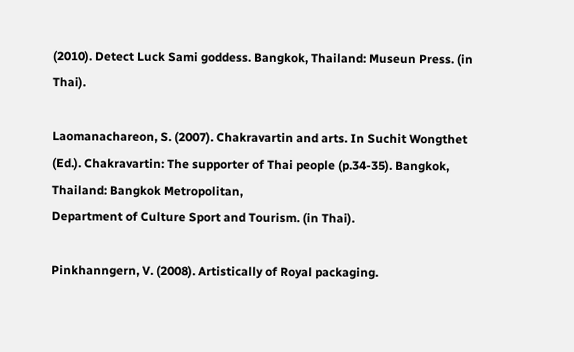(2010). Detect Luck Sami goddess. Bangkok, Thailand: Museun Press. (in Thai).

Laomanachareon, S. (2007). Chakravartin and arts. In Suchit Wongthet (Ed.). Chakravartin: The supporter of Thai people (p.34-35). Bangkok, Thailand: Bangkok Metropolitan,
Department of Culture Sport and Tourism. (in Thai).

Pinkhanngern, V. (2008). Artistically of Royal packaging.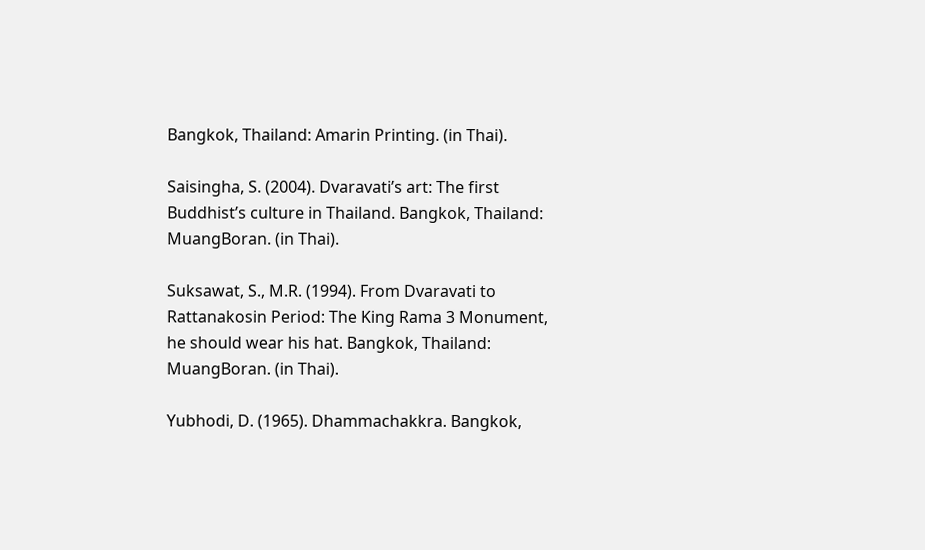Bangkok, Thailand: Amarin Printing. (in Thai).

Saisingha, S. (2004). Dvaravati’s art: The first Buddhist’s culture in Thailand. Bangkok, Thailand: MuangBoran. (in Thai).

Suksawat, S., M.R. (1994). From Dvaravati to Rattanakosin Period: The King Rama 3 Monument, he should wear his hat. Bangkok, Thailand: MuangBoran. (in Thai).

Yubhodi, D. (1965). Dhammachakkra. Bangkok,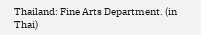Thailand: Fine Arts Department. (in Thai)